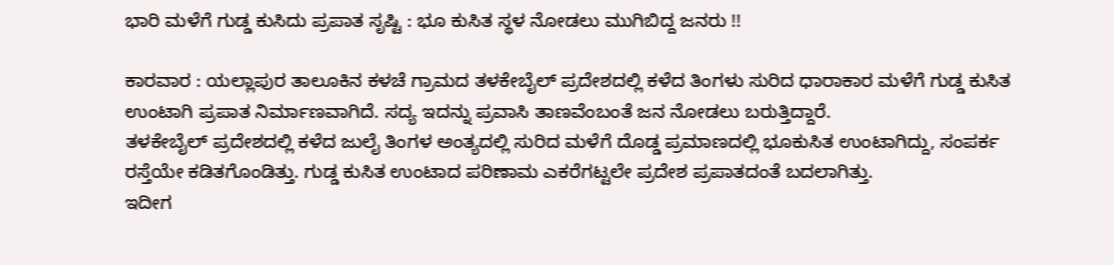ಭಾರಿ ಮಳೆಗೆ ಗುಡ್ಡ ಕುಸಿದು ಪ್ರಪಾತ ಸೃಷ್ಟಿ : ಭೂ ಕುಸಿತ ಸ್ಥಳ ನೋಡಲು ಮುಗಿಬಿದ್ದ ಜನರು !!

ಕಾರವಾರ : ಯಲ್ಲಾಪುರ ತಾಲೂಕಿನ ಕಳಚೆ ಗ್ರಾಮದ ತಳಕೇಬೈಲ್ ಪ್ರದೇಶದಲ್ಲಿ ಕಳೆದ ತಿಂಗಳು ಸುರಿದ ಧಾರಾಕಾರ ಮಳೆಗೆ ಗುಡ್ಡ ಕುಸಿತ ಉಂಟಾಗಿ ಪ್ರಪಾತ ನಿರ್ಮಾಣವಾಗಿದೆ. ಸದ್ಯ ಇದನ್ನು ಪ್ರವಾಸಿ ತಾಣವೆಂಬಂತೆ ಜನ ನೋಡಲು ಬರುತ್ತಿದ್ದಾರೆ.
ತಳಕೇಬೈಲ್ ಪ್ರದೇಶದಲ್ಲಿ ಕಳೆದ ಜುಲೈ ತಿಂಗಳ ಅಂತ್ಯದಲ್ಲಿ ಸುರಿದ ಮಳೆಗೆ ದೊಡ್ಡ ಪ್ರಮಾಣದಲ್ಲಿ ಭೂಕುಸಿತ ಉಂಟಾಗಿದ್ದು, ಸಂಪರ್ಕ ರಸ್ತೆಯೇ ಕಡಿತಗೊಂಡಿತ್ತು. ಗುಡ್ಡ ಕುಸಿತ ಉಂಟಾದ ಪರಿಣಾಮ ಎಕರೆಗಟ್ಟಲೇ ಪ್ರದೇಶ ಪ್ರಪಾತದಂತೆ ಬದಲಾಗಿತ್ತು.
ಇದೀಗ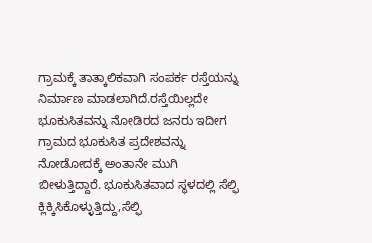ಗ್ರಾಮಕ್ಕೆ ತಾತ್ಕಾಲಿಕವಾಗಿ ಸಂಪರ್ಕ ರಸ್ತೆಯನ್ನು ನಿರ್ಮಾಣ ಮಾಡಲಾಗಿದೆ.ರಸ್ತೆಯಿಲ್ಲದೇ ಭೂಕುಸಿತವನ್ನು ನೋಡಿರದ ಜನರು ಇದೀಗ ಗ್ರಾಮದ ಭೂಕುಸಿತ ಪ್ರದೇಶವನ್ನು ನೋಡೋದಕ್ಕೆ ಅಂತಾನೇ ಮುಗಿ ಬೀಳುತ್ತಿದ್ದಾರೆ. ಭೂಕುಸಿತವಾದ ಸ್ಥಳದಲ್ಲಿ ಸೆಲ್ಫಿ ಕ್ಲಿಕ್ಕಿಸಿಕೊಳ್ಳುತ್ತಿದ್ದು,ಸೆಲ್ಫಿ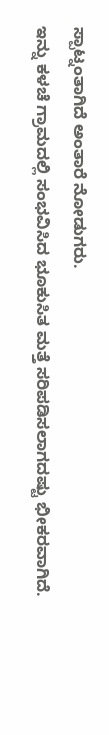ಸ್ಪಾಟ್ನಂತಾಗಿದೆ ಅಂತಾರೆ ನೋಡುಗರು.
ಇನ್ನು ಕಳಚೆ ಗ್ರಾಮದಲ್ಲಿ ಸಂಭವಿಸಿದ ಭೂಕುಸಿತ ಮತ್ತೆ ಸರಿಪಡಿಸಲಾಗದಷ್ಟು ಭೀಕರವಾಗಿದೆ.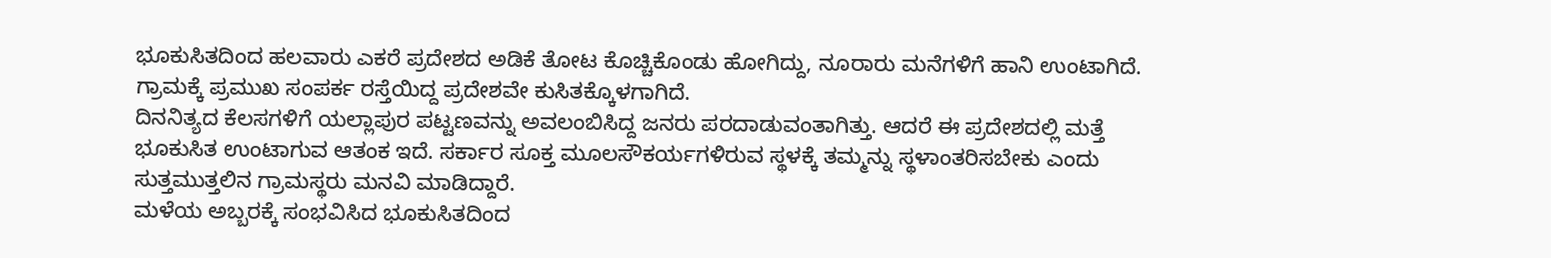ಭೂಕುಸಿತದಿಂದ ಹಲವಾರು ಎಕರೆ ಪ್ರದೇಶದ ಅಡಿಕೆ ತೋಟ ಕೊಚ್ಚಿಕೊಂಡು ಹೋಗಿದ್ದು, ನೂರಾರು ಮನೆಗಳಿಗೆ ಹಾನಿ ಉಂಟಾಗಿದೆ. ಗ್ರಾಮಕ್ಕೆ ಪ್ರಮುಖ ಸಂಪರ್ಕ ರಸ್ತೆಯಿದ್ದ ಪ್ರದೇಶವೇ ಕುಸಿತಕ್ಕೊಳಗಾಗಿದೆ.
ದಿನನಿತ್ಯದ ಕೆಲಸಗಳಿಗೆ ಯಲ್ಲಾಪುರ ಪಟ್ಟಣವನ್ನು ಅವಲಂಬಿಸಿದ್ದ ಜನರು ಪರದಾಡುವಂತಾಗಿತ್ತು. ಆದರೆ ಈ ಪ್ರದೇಶದಲ್ಲಿ ಮತ್ತೆ ಭೂಕುಸಿತ ಉಂಟಾಗುವ ಆತಂಕ ಇದೆ. ಸರ್ಕಾರ ಸೂಕ್ತ ಮೂಲಸೌಕರ್ಯಗಳಿರುವ ಸ್ಥಳಕ್ಕೆ ತಮ್ಮನ್ನು ಸ್ಥಳಾಂತರಿಸಬೇಕು ಎಂದು ಸುತ್ತಮುತ್ತಲಿನ ಗ್ರಾಮಸ್ಥರು ಮನವಿ ಮಾಡಿದ್ದಾರೆ.
ಮಳೆಯ ಅಬ್ಬರಕ್ಕೆ ಸಂಭವಿಸಿದ ಭೂಕುಸಿತದಿಂದ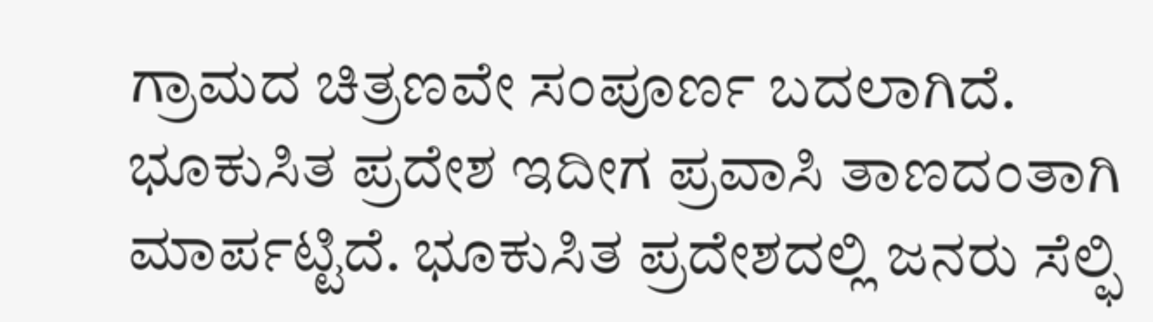ಗ್ರಾಮದ ಚಿತ್ರಣವೇ ಸಂಪೂರ್ಣ ಬದಲಾಗಿದೆ. ಭೂಕುಸಿತ ಪ್ರದೇಶ ಇದೀಗ ಪ್ರವಾಸಿ ತಾಣದಂತಾಗಿ ಮಾರ್ಪಟ್ಟಿದೆ. ಭೂಕುಸಿತ ಪ್ರದೇಶದಲ್ಲಿ ಜನರು ಸೆಲ್ಫಿ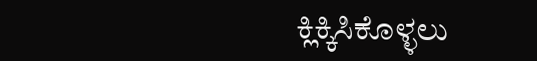ಕ್ಲಿಕ್ಕಿಸಿಕೊಳ್ಳಲು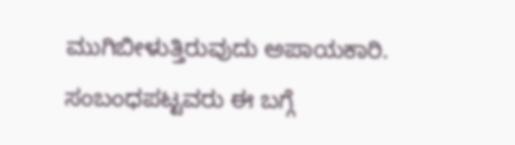ಮುಗಿಬೀಳುತ್ತಿರುವುದು ಅಪಾಯಕಾರಿ. ಸಂಬಂಧಪಟ್ಟವರು ಈ ಬಗ್ಗೆ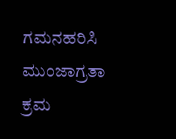ಗಮನಹರಿಸಿ ಮುಂಜಾಗ್ರತಾ ಕ್ರಮ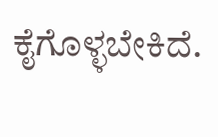ಕೈಗೊಳ್ಳಬೇಕಿದೆ.